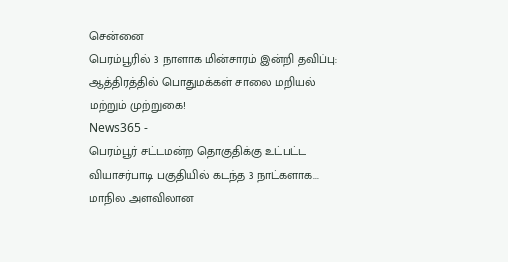சென்னை
பெரம்பூரில் 3 நாளாக மின்சாரம் இன்றி தவிப்பு: ஆத்திரத்தில் பொதுமக்கள் சாலை மறியல் மற்றும் முற்றுகை!
News365 -
பெரம்பூர் சட்டமன்ற தொகுதிக்கு உட்பட்ட வியாசர்பாடி பகுதியில் கடந்த 3 நாட்களாக...
மாநில அளவிலான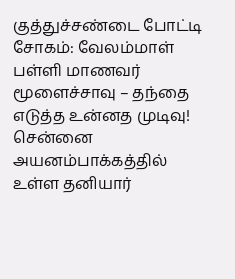குத்துச்சண்டை போட்டி சோகம்: வேலம்மாள் பள்ளி மாணவர் மூளைச்சாவு – தந்தை எடுத்த உன்னத முடிவு!
சென்னை அயனம்பாக்கத்தில் உள்ள தனியார்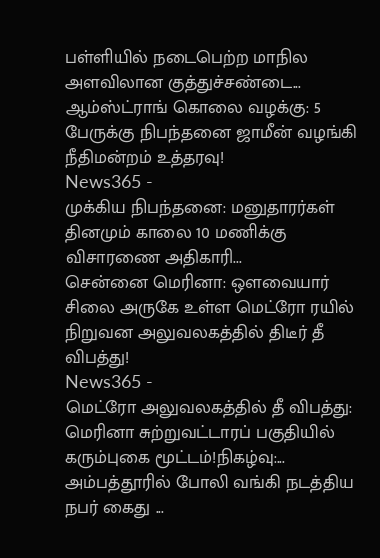பள்ளியில் நடைபெற்ற மாநில அளவிலான குத்துச்சண்டை...
ஆம்ஸ்ட்ராங் கொலை வழக்கு: 5 பேருக்கு நிபந்தனை ஜாமீன் வழங்கி நீதிமன்றம் உத்தரவு!
News365 -
முக்கிய நிபந்தனை: மனுதாரர்கள் தினமும் காலை 10 மணிக்கு விசாரணை அதிகாரி...
சென்னை மெரினா: ஒளவையார் சிலை அருகே உள்ள மெட்ரோ ரயில் நிறுவன அலுவலகத்தில் திடீர் தீ விபத்து!
News365 -
மெட்ரோ அலுவலகத்தில் தீ விபத்து: மெரினா சுற்றுவட்டாரப் பகுதியில் கரும்புகை மூட்டம்!நிகழ்வு:...
அம்பத்தூரில் போலி வங்கி நடத்திய நபர் கைது ...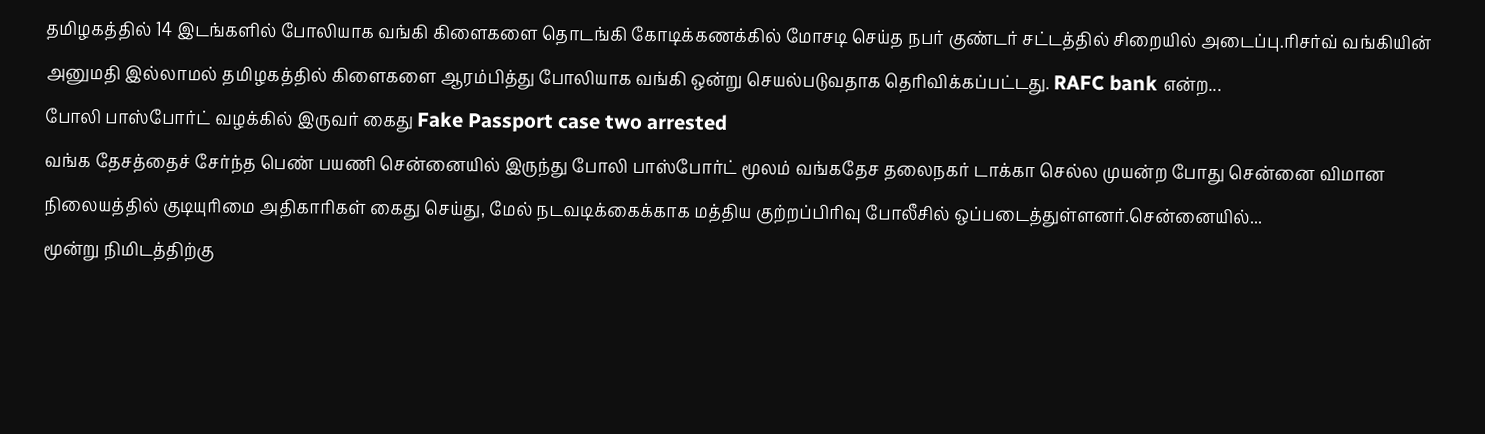தமிழகத்தில் 14 இடங்களில் போலியாக வங்கி கிளைகளை தொடங்கி கோடிக்கணக்கில் மோசடி செய்த நபர் குண்டர் சட்டத்தில் சிறையில் அடைப்பு.ரிசர்வ் வங்கியின் அனுமதி இல்லாமல் தமிழகத்தில் கிளைகளை ஆரம்பித்து போலியாக வங்கி ஒன்று செயல்படுவதாக தெரிவிக்கப்பட்டது. RAFC bank என்ற...
போலி பாஸ்போர்ட் வழக்கில் இருவர் கைது Fake Passport case two arrested
வங்க தேசத்தைச் சேர்ந்த பெண் பயணி சென்னையில் இருந்து போலி பாஸ்போர்ட் மூலம் வங்கதேச தலைநகர் டாக்கா செல்ல முயன்ற போது சென்னை விமான நிலையத்தில் குடியுரிமை அதிகாரிகள் கைது செய்து, மேல் நடவடிக்கைக்காக மத்திய குற்றப்பிரிவு போலீசில் ஒப்படைத்துள்ளனர்.சென்னையில்...
மூன்று நிமிடத்திற்கு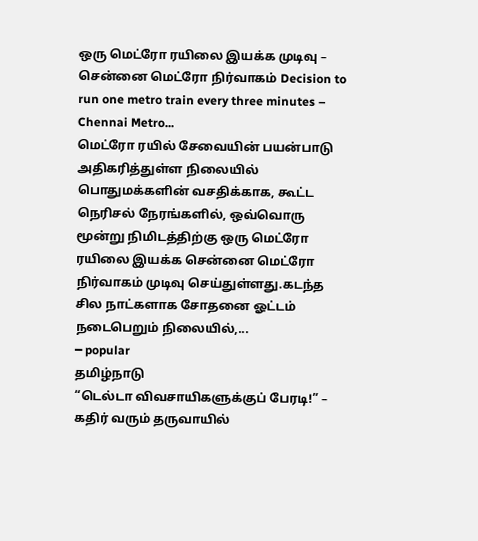ஒரு மெட்ரோ ரயிலை இயக்க முடிவு – சென்னை மெட்ரோ நிர்வாகம் Decision to run one metro train every three minutes – Chennai Metro...
மெட்ரோ ரயில் சேவையின் பயன்பாடு அதிகரித்துள்ள நிலையில் பொதுமக்களின் வசதிக்காக, கூட்ட நெரிசல் நேரங்களில், ஒவ்வொரு மூன்று நிமிடத்திற்கு ஒரு மெட்ரோ ரயிலை இயக்க சென்னை மெட்ரோ நிர்வாகம் முடிவு செய்துள்ளது.கடந்த சில நாட்களாக சோதனை ஓட்டம் நடைபெறும் நிலையில்,...
━ popular
தமிழ்நாடு
“டெல்டா விவசாயிகளுக்குப் பேரடி!” – கதிர் வரும் தருவாயில்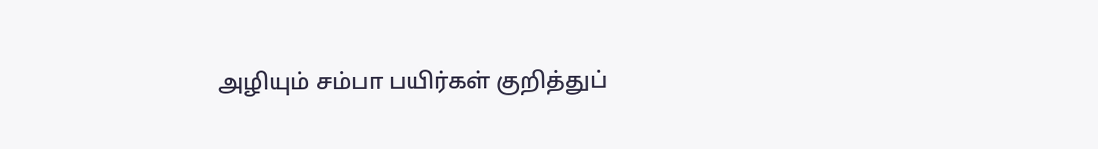அழியும் சம்பா பயிர்கள் குறித்துப்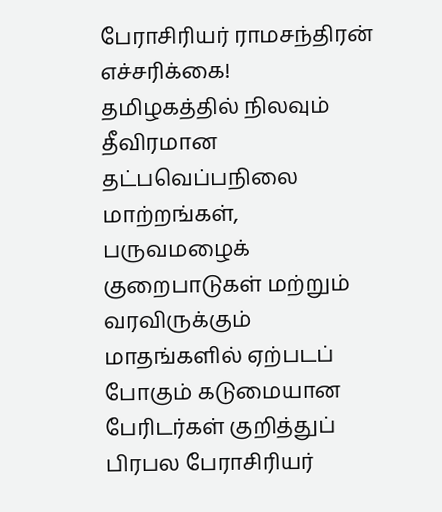பேராசிரியர் ராமசந்திரன் எச்சரிக்கை!
தமிழகத்தில் நிலவும் தீவிரமான தட்பவெப்பநிலை மாற்றங்கள், பருவமழைக் குறைபாடுகள் மற்றும் வரவிருக்கும் மாதங்களில் ஏற்படப் போகும் கடுமையான பேரிடர்கள் குறித்துப் பிரபல பேராசிரியர்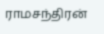ராமசந்திரன்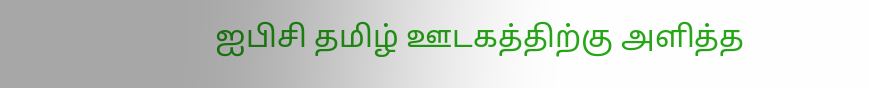ஐபிசி தமிழ் ஊடகத்திற்கு அளித்த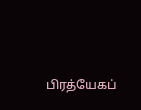பிரத்யேகப்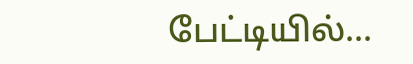பேட்டியில்...